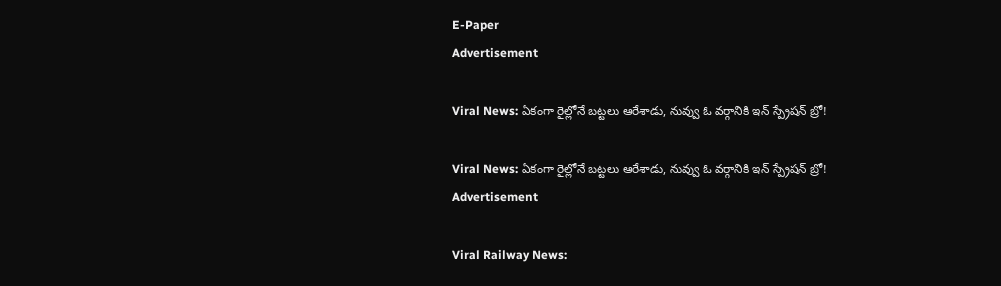E-Paper
Advertisement

Viral News: ఏకంగా రైల్లోనే బట్టలు ఆరేశాడు, నువ్వు ఓ వర్గానికి ఇన్ స్ప్రేషన్ బ్రో!

Viral News: ఏకంగా రైల్లోనే బట్టలు ఆరేశాడు, నువ్వు ఓ వర్గానికి ఇన్ స్ప్రేషన్ బ్రో!
Advertisement

Viral Railway News: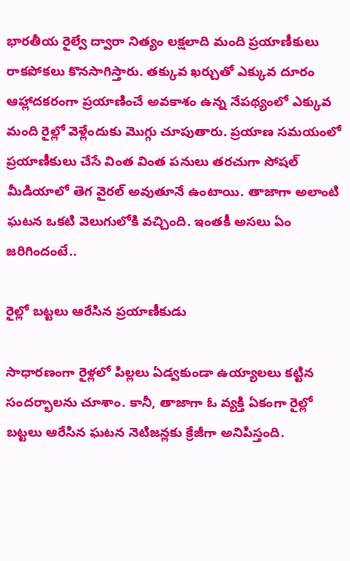భారతీయ రైల్వే ద్వారా నిత్యం లక్షలాది మంది ప్రయాణీకులు రాకపోకలు కొనసాగిస్తారు. తక్కువ ఖర్చుతో ఎక్కువ దూరం ఆహ్లాదకరంగా ప్రయాణించే అవకాశం ఉన్న నేపథ్యంలో ఎక్కువ మంది రైల్లో వెళ్లేందుకు మొగ్గు చూపుతారు. ప్రయాణ సమయంలో ప్రయాణీకులు చేసే వింత వింత పనులు తరచుగా సోషల్ మీడియాలో తెగ వైరల్ అవుతూనే ఉంటాయి. తాజాగా అలాంటి ఘటన ఒకటి వెలుగులోకి వచ్చింది. ఇంతకీ అసలు ఏం జరిగిందంటే..

రైల్లో బట్టలు ఆరేసిన ప్రయాణీకుడు

సాధారణంగా రైళ్లలో పిల్లలు ఏడ్వకుండా ఉయ్యాలలు కట్టిన సందర్భాలను చూశాం. కానీ, తాజాగా ఓ వ్యక్తి ఏకంగా రైల్లో బట్టలు ఆరేసిన ఘటన నెటిజన్లకు క్రేజీగా అనిపిస్తంది.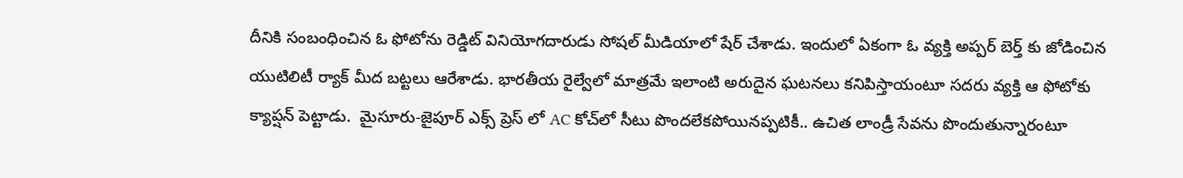దీనికి సంబంధించిన ఓ ఫోటోను రెడ్డిట్ వినియోగదారుడు సోషల్ మీడియాలో షేర్ చేశాడు. ఇందులో ఏకంగా ఓ వ్యక్తి అప్పర్ బెర్త్ కు జోడించిన యుటిలిటీ ర్యాక్ మీద బట్టలు ఆరేశాడు. భారతీయ రైల్వేలో మాత్రమే ఇలాంటి అరుదైన ఘటనలు కనిపిస్తాయంటూ సదరు వ్యక్తి ఆ ఫోటోకు క్యాప్షన్ పెట్టాడు.  మైసూరు-జైపూర్ ఎక్స్‌ ప్రెస్‌ లో AC కోచ్‌లో సీటు పొందలేకపోయినప్పటికీ.. ఉచిత లాండ్రీ సేవను పొందుతున్నారంటూ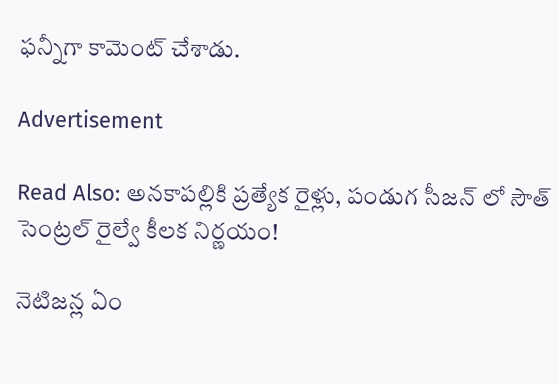ఫన్నీగా కామెంట్ చేశాడు.

Advertisement

Read Also: అనకాపల్లికి ప్రత్యేక రైళ్లు, పండుగ సీజన్ లో సౌత్ సెంట్రల్ రైల్వే కీలక నిర్ణయం!

నెటిజన్ల ఏం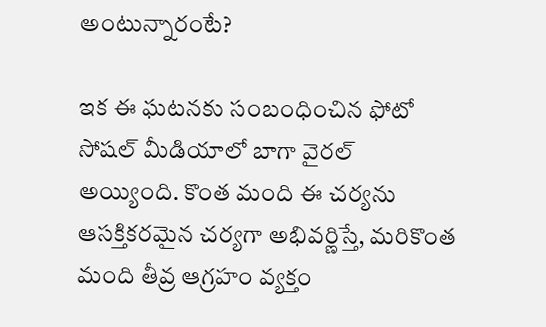అంటున్నారంటే?

ఇక ఈ ఘటనకు సంబంధించిన ఫోటో సోషల్ మీడియాలో బాగా వైరల్ అయ్యింది. కొంత మంది ఈ చర్యను ఆసక్తికరమైన చర్యగా అభివర్ణిస్తే, మరికొంత మంది తీవ్ర ఆగ్రహం వ్యక్తం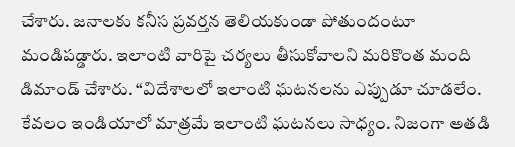చేశారు. జనాలకు కనీస ప్రవర్తన తెలియకుండా పోతుందంటూ మండిపడ్డారు. ఇలాంటి వారిపై చర్యలు తీసుకోవాలని మరికొంత మంది డిమాండ్ చేశారు. “విదేశాలలో ఇలాంటి ఘటనలను ఎప్పుడూ చూడలేం. కేవలం ఇండియాలో మాత్రమే ఇలాంటి ఘటనలు సాధ్యం. నిజంగా అతడి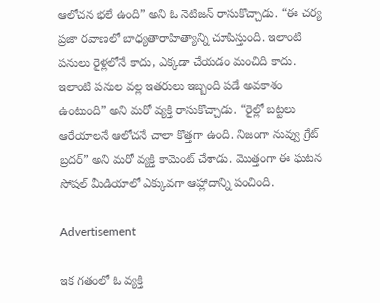ఆలోచన భలే ఉంది” అని ఓ నెటిజన్ రాసుకొచ్చాడు. “ఈ చర్య ప్రజా రవాణలో బాధ్యతారాహిత్యాన్ని చూపిస్తుంది. ఇలాంటి పనులు రైళ్లలోనే కాదు, ఎక్కడా చేయడం మంచిది కాదు. ఇలాంటి పనుల వల్ల ఇతరులు ఇబ్బంది పడే అవకాశం ఉంటుంది” అని మరో వ్యక్తి రాసుకొచ్చాడు. “రైల్లో బట్టలు ఆరేయాలనే ఆలోచనే చాలా కొత్తగా ఉంది. నిజంగా నువ్వు గ్రేట్ బ్రదర్” అని మరో వ్యక్తి కామెంట్ చేశాడు. మొత్తంగా ఈ ఘటన సోషల్ మీడియాలో ఎక్కువగా ఆహ్లాదాన్ని పంచింది.

Advertisement

ఇక గతంలో ఓ వ్యక్తి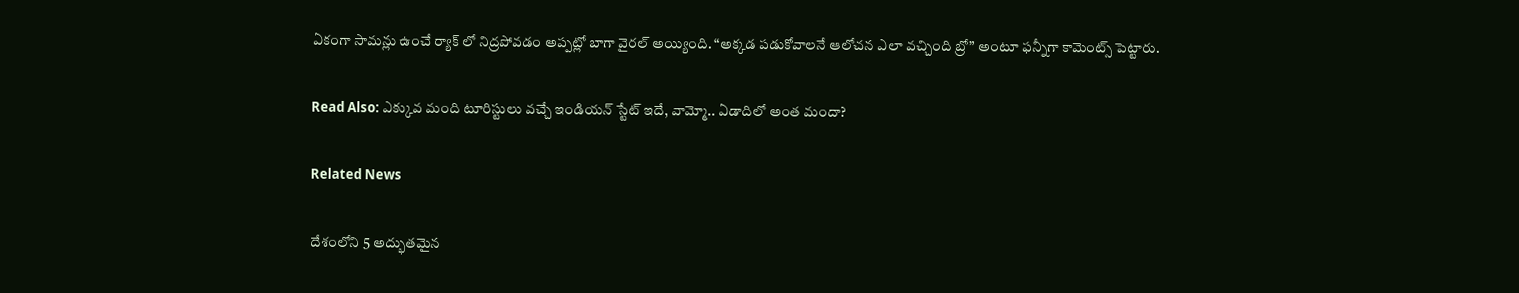ఏకంగా సామన్లు ఉంచే ర్యాక్ లో నిద్రపోవడం అప్పట్లో బాగా వైరల్ అయ్యింది. “అక్కడ పడుకోవాలనే ఆలోచన ఎలా వచ్చింది బ్రో” అంటూ ఫన్నీగా కామెంట్స్ పెట్టారు.

Read Also: ఎక్కువ మంది టూరిస్టులు వచ్చే ఇండియన్ స్టేట్ ఇదే, వామ్మో.. ఏడాదిలో అంత మందా?

Related News

దేశంలోని 5 అద్భుతమైన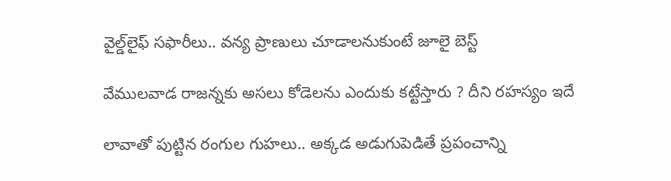వైల్డ్‌లైఫ్ సఫారీలు.. వన్య ప్రాణులు చూడాలనుకుంటే జూలై బెస్ట్

వేముల‌వాడ రాజ‌న్న‌కు అస‌లు కోడెలను ఎందుకు క‌ట్టేస్తారు ? దీని ర‌హ‌స్యం ఇదే

లావాతో పుట్టిన రంగుల గుహలు.. అక్కడ అడుగుపెడితే ప్రపంచాన్ని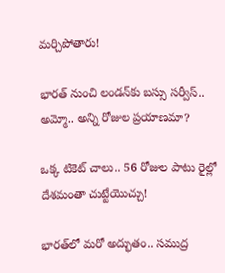మర్చిపోతారు!

భారత్ నుంచి లండన్‌కు బస్సు సర్వీస్.. అమ్మో.. అన్ని రోజుల ప్రయాణమా?

ఒక్క టికెట్ చాలు.. 56 రోజుల పాటు రైల్లో దేశమంతా చుట్టేయొచ్చు!

భారత్‌లో మరో అద్భుతం.. సముద్ర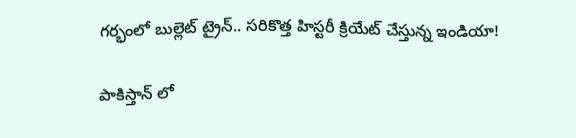గర్భంలో బుల్లెట్ ట్రైన్.. సరికొత్త హిస్టరీ క్రియేట్ చేస్తున్న ఇండియా!

పాకిస్తాన్ లో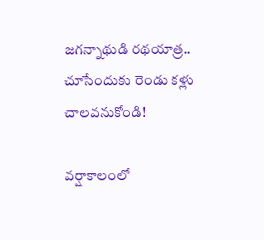జగన్నాథుడి రథయాత్ర.. చూసేందుకు రెండు కళ్లు చాలవనుకోండి!

వర్షాకాలంలో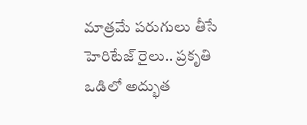మాత్రమే పరుగులు తీసే హెరిటేజ్ రైలు.. ప్రకృతి ఒడిలో అద్భుత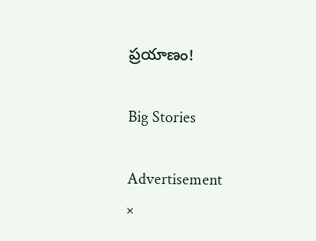ప్రయాణం!

Big Stories

Advertisement
×